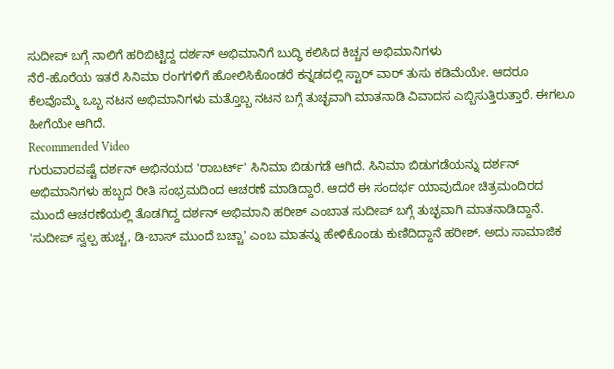ಸುದೀಪ್ ಬಗ್ಗೆ ನಾಲಿಗೆ ಹರಿಬಿಟ್ಟಿದ್ದ ದರ್ಶನ್ ಅಭಿಮಾನಿಗೆ ಬುದ್ಧಿ ಕಲಿಸಿದ ಕಿಚ್ಚನ ಅಭಿಮಾನಿಗಳು
ನೆರೆ-ಹೊರೆಯ ಇತರೆ ಸಿನಿಮಾ ರಂಗಗಳಿಗೆ ಹೋಲಿಸಿಕೊಂಡರೆ ಕನ್ನಡದಲ್ಲಿ ಸ್ಟಾರ್ ವಾರ್ ತುಸು ಕಡಿಮೆಯೇ. ಆದರೂ ಕೆಲವೊಮ್ಮೆ ಒಬ್ಬ ನಟನ ಅಭಿಮಾನಿಗಳು ಮತ್ತೊಬ್ಬ ನಟನ ಬಗ್ಗೆ ತುಚ್ಛವಾಗಿ ಮಾತನಾಡಿ ವಿವಾದಸ ಎಬ್ಬಿಸುತ್ತಿರುತ್ತಾರೆ. ಈಗಲೂ ಹೀಗೆಯೇ ಆಗಿದೆ.
Recommended Video
ಗುರುವಾರವಷ್ಟೆ ದರ್ಶನ್ ಅಭಿನಯದ 'ರಾಬರ್ಟ್' ಸಿನಿಮಾ ಬಿಡುಗಡೆ ಆಗಿದೆ. ಸಿನಿಮಾ ಬಿಡುಗಡೆಯನ್ನು ದರ್ಶನ್ ಅಭಿಮಾನಿಗಳು ಹಬ್ಬದ ರೀತಿ ಸಂಭ್ರಮದಿಂದ ಆಚರಣೆ ಮಾಡಿದ್ದಾರೆ. ಆದರೆ ಈ ಸಂದರ್ಭ ಯಾವುದೋ ಚಿತ್ರಮಂದಿರದ ಮುಂದೆ ಆಚರಣೆಯಲ್ಲಿ ತೊಡಗಿದ್ದ ದರ್ಶನ್ ಅಭಿಮಾನಿ ಹರೀಶ್ ಎಂಬಾತ ಸುದೀಪ್ ಬಗ್ಗೆ ತುಚ್ಛವಾಗಿ ಮಾತನಾಡಿದ್ದಾನೆ.
'ಸುದೀಪ್ ಸ್ವಲ್ಪ ಹುಚ್ಚ, ಡಿ-ಬಾಸ್ ಮುಂದೆ ಬಚ್ಚಾ' ಎಂಬ ಮಾತನ್ನು ಹೇಳಿಕೊಂಡು ಕುಣಿದಿದ್ದಾನೆ ಹರೀಶ್. ಅದು ಸಾಮಾಜಿಕ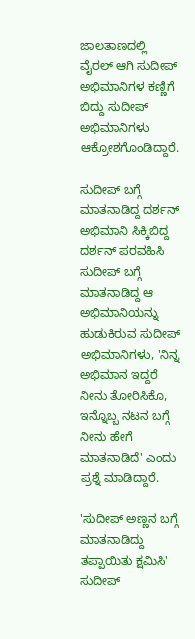ಜಾಲತಾಣದಲ್ಲಿ ವೈರಲ್ ಆಗಿ ಸುದೀಪ್ ಅಭಿಮಾನಿಗಳ ಕಣ್ಣಿಗೆ ಬಿದ್ದು ಸುದೀಪ್ ಅಭಿಮಾನಿಗಳು ಆಕ್ರೋಶಗೊಂಡಿದ್ದಾರೆ.

ಸುದೀಪ್ ಬಗ್ಗೆ ಮಾತನಾಡಿದ್ದ ದರ್ಶನ್ ಅಭಿಮಾನಿ ಸಿಕ್ಕಿಬಿದ್ದ
ದರ್ಶನ್ ಪರವಹಿಸಿ ಸುದೀಪ್ ಬಗ್ಗೆ ಮಾತನಾಡಿದ್ದ ಆ ಅಭಿಮಾನಿಯನ್ನು ಹುಡುಕಿರುವ ಸುದೀಪ್ ಅಭಿಮಾನಿಗಳು, 'ನಿನ್ನ ಅಭಿಮಾನ ಇದ್ದರೆ ನೀನು ತೋರಿಸಿಕೊ, ಇನ್ನೊಬ್ಬ ನಟನ ಬಗ್ಗೆ ನೀನು ಹೇಗೆ ಮಾತನಾಡಿದೆ' ಎಂದು ಪ್ರಶ್ನೆ ಮಾಡಿದ್ದಾರೆ.

'ಸುದೀಪ್ ಅಣ್ಣನ ಬಗ್ಗೆ ಮಾತನಾಡಿದ್ದು ತಪ್ಪಾಯಿತು ಕ್ಷಮಿಸಿ'
ಸುದೀಪ್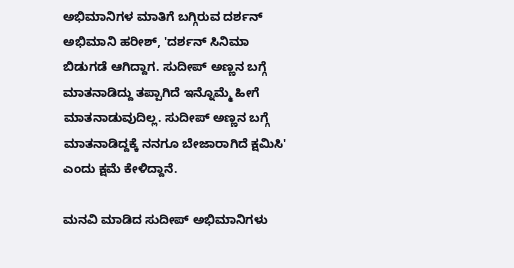ಅಭಿಮಾನಿಗಳ ಮಾತಿಗೆ ಬಗ್ಗಿರುವ ದರ್ಶನ್ ಅಭಿಮಾನಿ ಹರೀಶ್, 'ದರ್ಶನ್ ಸಿನಿಮಾ ಬಿಡುಗಡೆ ಆಗಿದ್ದಾಗ. ಸುದೀಪ್ ಅಣ್ಣನ ಬಗ್ಗೆ ಮಾತನಾಡಿದ್ದು ತಪ್ಪಾಗಿದೆ ಇನ್ನೊಮ್ಮೆ ಹೀಗೆ ಮಾತನಾಡುವುದಿಲ್ಲ. ಸುದೀಪ್ ಅಣ್ಣನ ಬಗ್ಗೆ ಮಾತನಾಡಿದ್ದಕ್ಕೆ ನನಗೂ ಬೇಜಾರಾಗಿದೆ ಕ್ಷಮಿಸಿ' ಎಂದು ಕ್ಷಮೆ ಕೇಳಿದ್ದಾನೆ.

ಮನವಿ ಮಾಡಿದ ಸುದೀಪ್ ಅಭಿಮಾನಿಗಳು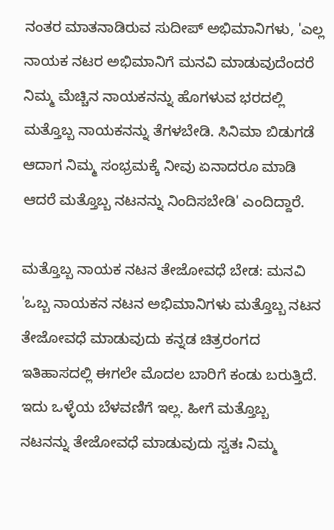ನಂತರ ಮಾತನಾಡಿರುವ ಸುದೀಪ್ ಅಭಿಮಾನಿಗಳು, 'ಎಲ್ಲ ನಾಯಕ ನಟರ ಅಭಿಮಾನಿಗೆ ಮನವಿ ಮಾಡುವುದೆಂದರೆ ನಿಮ್ಮ ಮೆಚ್ಚಿನ ನಾಯಕನನ್ನು ಹೊಗಳುವ ಭರದಲ್ಲಿ ಮತ್ತೊಬ್ಬ ನಾಯಕನನ್ನು ತೆಗಳಬೇಡಿ. ಸಿನಿಮಾ ಬಿಡುಗಡೆ ಆದಾಗ ನಿಮ್ಮ ಸಂಭ್ರಮಕ್ಕೆ ನೀವು ಏನಾದರೂ ಮಾಡಿ ಆದರೆ ಮತ್ತೊಬ್ಬ ನಟನನ್ನು ನಿಂದಿಸಬೇಡಿ' ಎಂದಿದ್ದಾರೆ.

ಮತ್ತೊಬ್ಬ ನಾಯಕ ನಟನ ತೇಜೋವಧೆ ಬೇಡ: ಮನವಿ
'ಒಬ್ಬ ನಾಯಕನ ನಟನ ಅಭಿಮಾನಿಗಳು ಮತ್ತೊಬ್ಬ ನಟನ ತೇಜೋವಧೆ ಮಾಡುವುದು ಕನ್ನಡ ಚಿತ್ರರಂಗದ ಇತಿಹಾಸದಲ್ಲಿ ಈಗಲೇ ಮೊದಲ ಬಾರಿಗೆ ಕಂಡು ಬರುತ್ತಿದೆ. ಇದು ಒಳ್ಳೆಯ ಬೆಳವಣಿಗೆ ಇಲ್ಲ. ಹೀಗೆ ಮತ್ತೊಬ್ಬ ನಟನನ್ನು ತೇಜೋವಧೆ ಮಾಡುವುದು ಸ್ವತಃ ನಿಮ್ಮ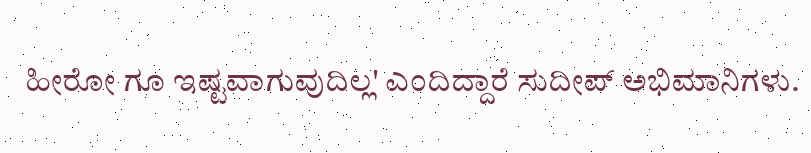ಹೀರೋ ಗೂ ಇಷ್ಟವಾಗುವುದಿಲ್ಲ' ಎಂದಿದ್ದಾರೆ ಸುದೀಪ್ ಅಭಿಮಾನಿಗಳು.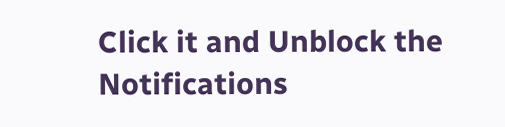Click it and Unblock the Notifications